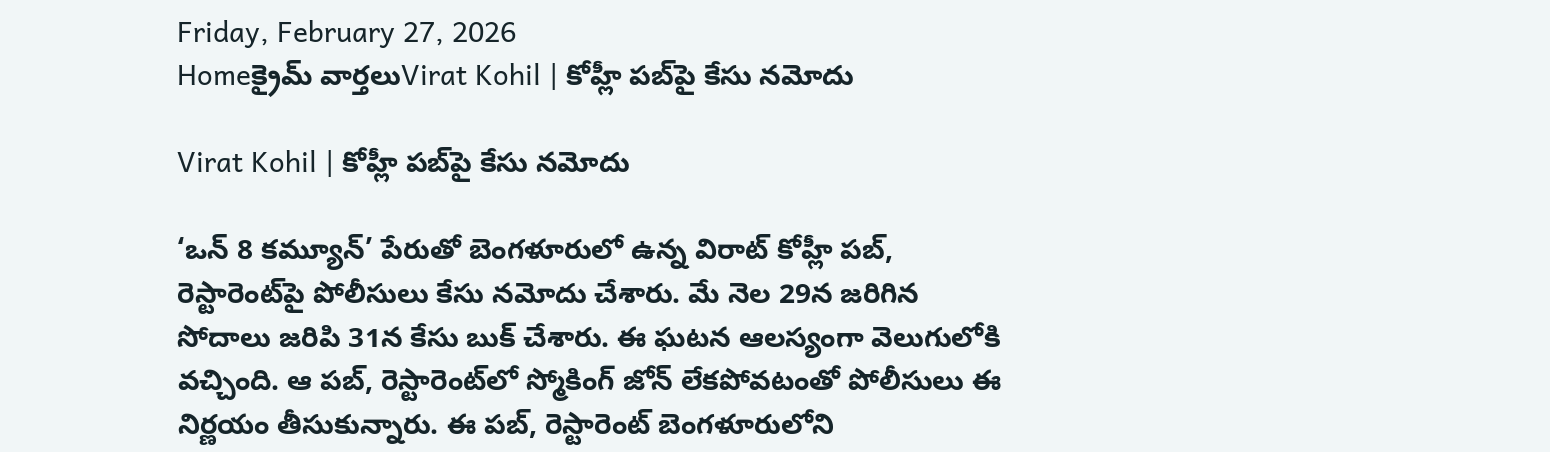Friday, February 27, 2026
Homeక్రైమ్ వార్తలుVirat Kohil | కోహ్లీ పబ్‌పై కేసు నమోదు

Virat Kohil | కోహ్లీ పబ్‌పై కేసు నమోదు

‘ఒన్ 8 కమ్యూన్’ పేరుతో బెంగళూరులో ఉన్న విరాట్ కోహ్లీ పబ్, రెస్టారెంట్‌పై పోలీసులు కేసు నమోదు చేశారు. మే నెల 29న జరిగిన సోదాలు జరిపి 31న కేసు బుక్ చేశారు. ఈ ఘటన ఆలస్యంగా వెలుగులోకి వచ్చింది. ఆ పబ్, రెస్టారెంట్‌లో స్మోకింగ్ జోన్ లేకపోవటంతో పోలీసులు ఈ నిర్ణయం తీసుకున్నారు. ఈ పబ్, రెస్టారెంట్ బెంగళూరులోని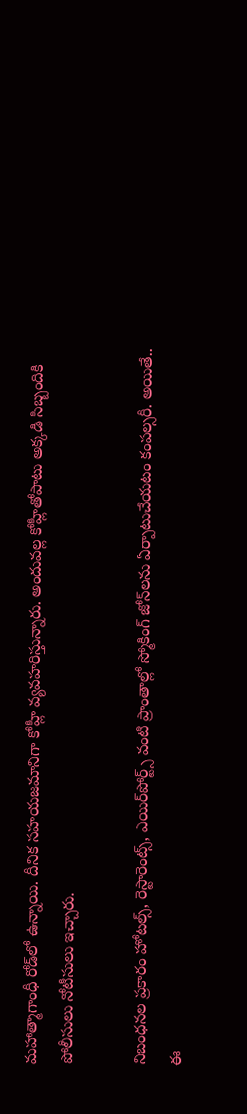మహాత్మాగాంధీ రోడ్‌లో ఉన్నాయి. దీనిక సహయజమానిగా కోహ్లీ వ్యవహరిస్తున్నారు. అందువల్ల కోహ్లీతోపాటు అక్కడి సిబ్బందికి పోలీసులు నోటీసులు ఇచ్చారు.

నిబంధనల ప్రకారం హోటల్స్, రెస్టారెంట్స్, ఎయిర్‌పోర్ట్స్ వంటి ప్రాంతాల్లో స్మోకింగ్ జోన్‌లను ఏర్పాటుచేయటం కంపల్సరీ. అయితే.. ఈ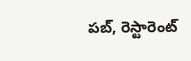పబ్, రెస్టారెంట్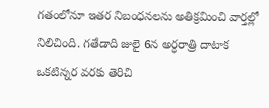గతంలోనూ ఇతర నిబంధనలను అతిక్రమించి వార్తల్లో నిలిచింది. గతేడాది జులై 6న అర్ధరాత్రి దాటాక ఒకటిన్నర వరకు తెరిచి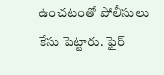ఉంచటంతో పోలీసులు కేసు పెట్టారు. ఫైర్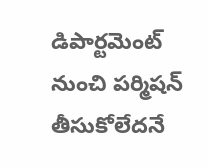డిపార్ట‌మెంట్ నుంచి పర్మిషన్ తీసుకోలేదనే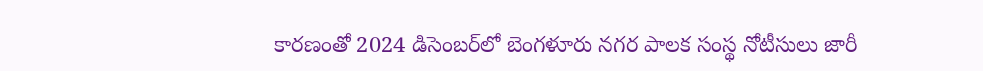కారణంతో 2024 డిసెంబర్‌లో బెంగళూరు నగర పాలక సంస్థ నోటీసులు జారీ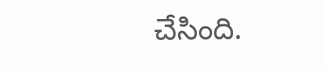చేసింది.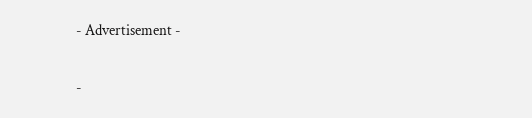- Advertisement -

-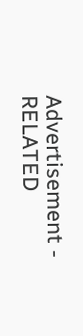Advertisement -
RELATED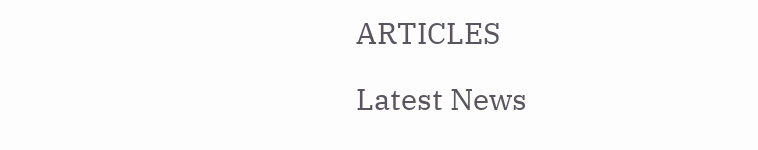ARTICLES

Latest News